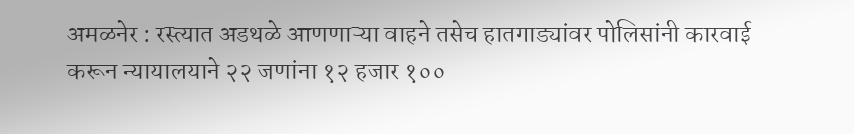अमळनेर : रस्त्यात अडथळे आणणाऱ्या वाहने तसेच हातगाड्यांवर पोलिसांनी कारवाई करून न्यायालयाने २२ जणांना १२ हजार १००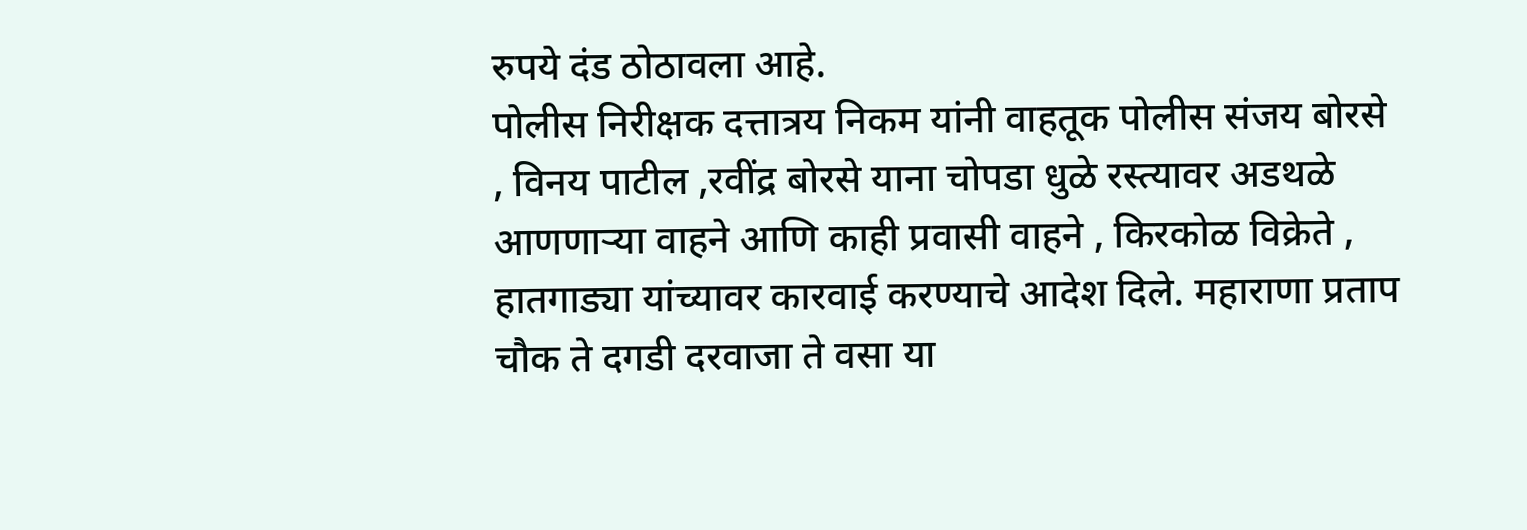रुपये दंड ठोठावला आहे.
पोलीस निरीक्षक दत्तात्रय निकम यांनी वाहतूक पोलीस संजय बोरसे , विनय पाटील ,रवींद्र बोरसे याना चोपडा धुळे रस्त्यावर अडथळे आणणाऱ्या वाहने आणि काही प्रवासी वाहने , किरकोळ विक्रेते , हातगाड्या यांच्यावर कारवाई करण्याचे आदेश दिले. महाराणा प्रताप चौक ते दगडी दरवाजा ते वसा या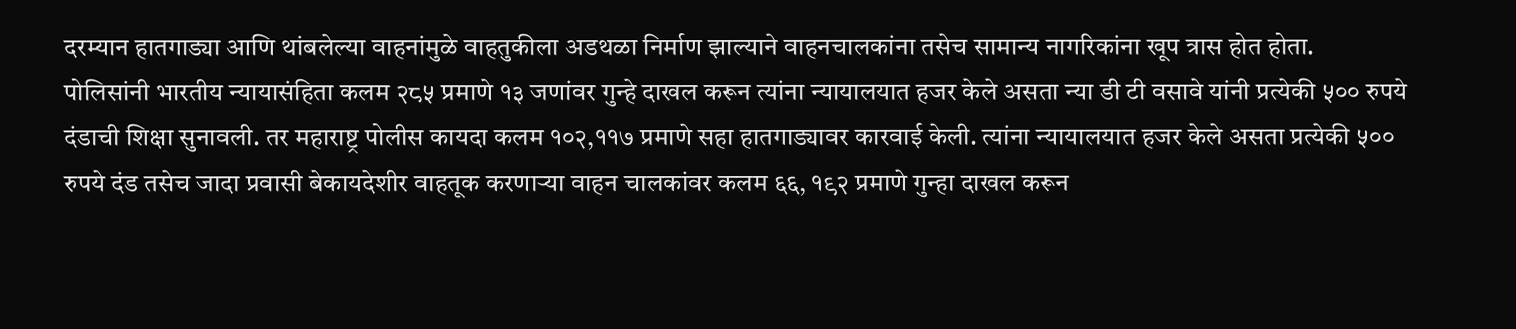दरम्यान हातगाड्या आणि थांबलेल्या वाहनांमुळे वाहतुकीला अडथळा निर्माण झाल्याने वाहनचालकांना तसेच सामान्य नागरिकांना खूप त्रास होत होता.
पोलिसांनी भारतीय न्यायासंहिता कलम २८५ प्रमाणे १३ जणांवर गुन्हे दाखल करून त्यांना न्यायालयात हजर केले असता न्या डी टी वसावे यांनी प्रत्येकी ५०० रुपये दंडाची शिक्षा सुनावली. तर महाराष्ट्र पोलीस कायदा कलम १०२,११७ प्रमाणे सहा हातगाड्यावर कारवाई केली. त्यांना न्यायालयात हजर केले असता प्रत्येकी ५०० रुपये दंड तसेच जादा प्रवासी बेकायदेशीर वाहतूक करणाऱ्या वाहन चालकांवर कलम ६६, १९२ प्रमाणे गुन्हा दाखल करून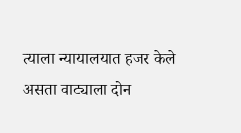त्याला न्यायालयात हजर केले असता वाट्याला दोन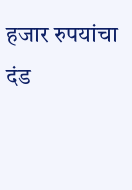हजार रुपयांचा दंड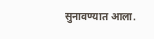सुनावण्यात आला.